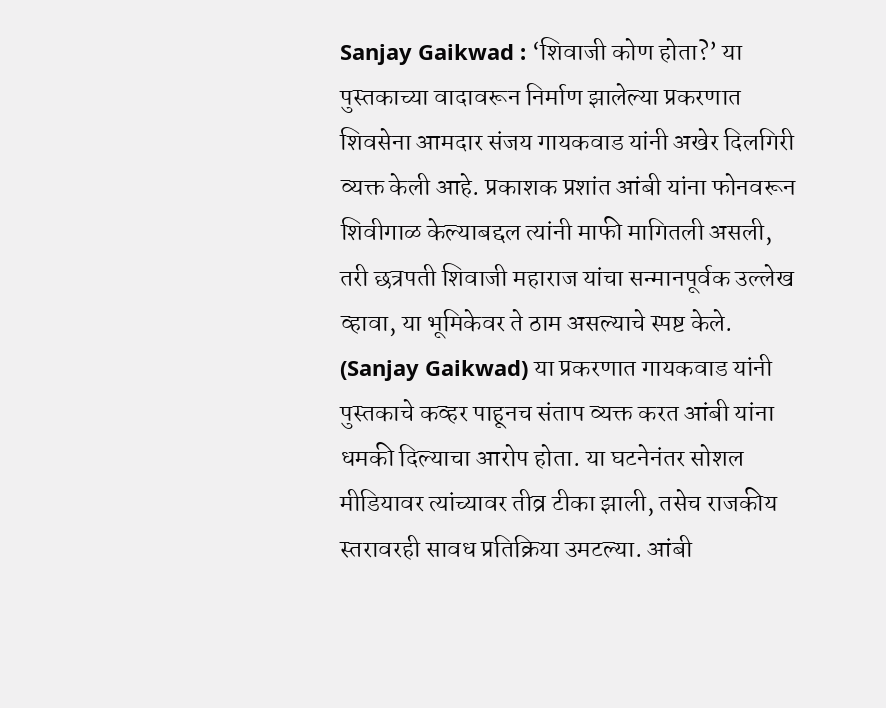Sanjay Gaikwad : ‘शिवाजी कोण होता?’ या पुस्तकाच्या वादावरून निर्माण झालेल्या प्रकरणात शिवसेना आमदार संजय गायकवाड यांनी अखेर दिलगिरी व्यक्त केली आहे. प्रकाशक प्रशांत आंबी यांना फोनवरून शिवीगाळ केल्याबद्दल त्यांनी माफी मागितली असली, तरी छत्रपती शिवाजी महाराज यांचा सन्मानपूर्वक उल्लेख व्हावा, या भूमिकेवर ते ठाम असल्याचे स्पष्ट केले. (Sanjay Gaikwad) या प्रकरणात गायकवाड यांनी पुस्तकाचे कव्हर पाहूनच संताप व्यक्त करत आंबी यांना धमकी दिल्याचा आरोप होता. या घटनेनंतर सोशल मीडियावर त्यांच्यावर तीव्र टीका झाली, तसेच राजकीय स्तरावरही सावध प्रतिक्रिया उमटल्या. आंबी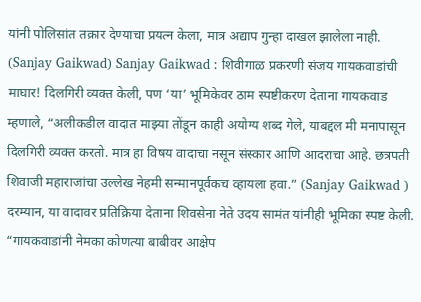यांनी पोलिसांत तक्रार देण्याचा प्रयत्न केला, मात्र अद्याप गुन्हा दाखल झालेला नाही. (Sanjay Gaikwad) Sanjay Gaikwad : शिवीगाळ प्रकरणी संजय गायकवाडांची माघार! दिलगिरी व्यक्त केली, पण ‘या’ भूमिकेवर ठाम स्पष्टीकरण देताना गायकवाड म्हणाले, “अलीकडील वादात माझ्या तोंडून काही अयोग्य शब्द गेले, याबद्दल मी मनापासून दिलगिरी व्यक्त करतो. मात्र हा विषय वादाचा नसून संस्कार आणि आदराचा आहे. छत्रपती शिवाजी महाराजांचा उल्लेख नेहमी सन्मानपूर्वकच व्हायला हवा.” (Sanjay Gaikwad ) दरम्यान, या वादावर प्रतिक्रिया देताना शिवसेना नेते उदय सामंत यांनीही भूमिका स्पष्ट केली. “गायकवाडांनी नेमका कोणत्या बाबीवर आक्षेप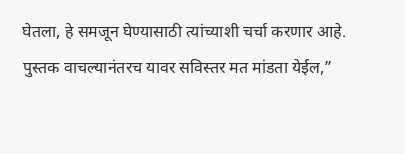घेतला, हे समजून घेण्यासाठी त्यांच्याशी चर्चा करणार आहे. पुस्तक वाचल्यानंतरच यावर सविस्तर मत मांडता येईल,”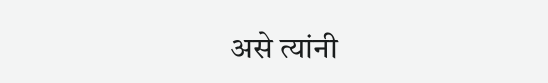असे त्यांनी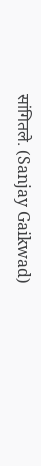सांगितले. (Sanjay Gaikwad)